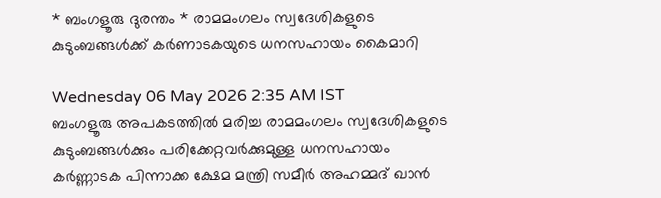* ബംഗളൂരു ദുരന്തം * രാമമംഗലം സ്വദേശികളുടെ കുടുംബങ്ങൾക്ക് കർണാടകയുടെ ധനസഹായം കൈമാറി

Wednesday 06 May 2026 2:35 AM IST
ബംഗളൂരു അപകടത്തിൽ മരിച്ച രാമമംഗലം സ്വദേശികളുടെ കുടുംബങ്ങൾക്കും പരിക്കേറ്റവർക്കുമുള്ള ധനസഹായം കർണ്ണാടക പിന്നാക്ക ക്ഷേമ മന്ത്രി സമീർ അഹമ്മദ് ഖാൻ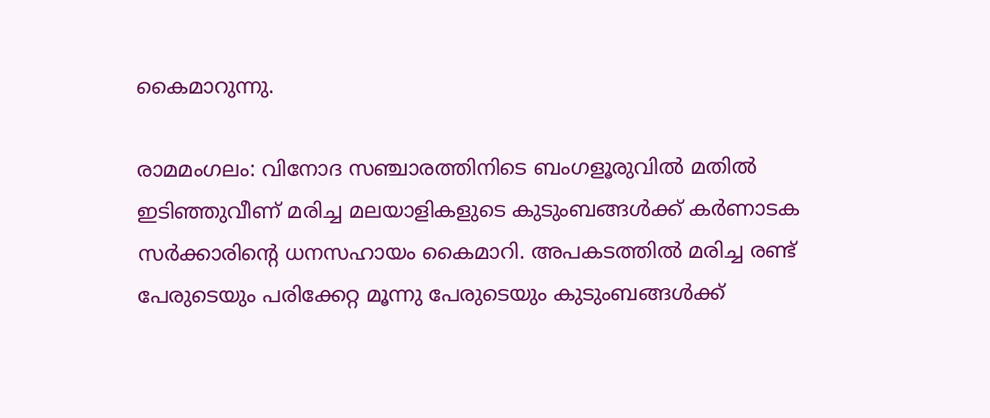കൈമാറുന്നു.

രാമമംഗലം: വിനോദ സഞ്ചാരത്തിനിടെ ബംഗളൂരുവിൽ മതിൽ ഇടിഞ്ഞുവീണ് മരിച്ച മലയാളികളുടെ കുടുംബങ്ങൾക്ക് കർണാടക സർക്കാരിന്റെ ധനസഹായം കൈമാറി. അപകടത്തിൽ മരിച്ച രണ്ട് പേരുടെയും പരിക്കേറ്റ മൂന്നു പേരുടെയും കുടുംബങ്ങൾക്ക്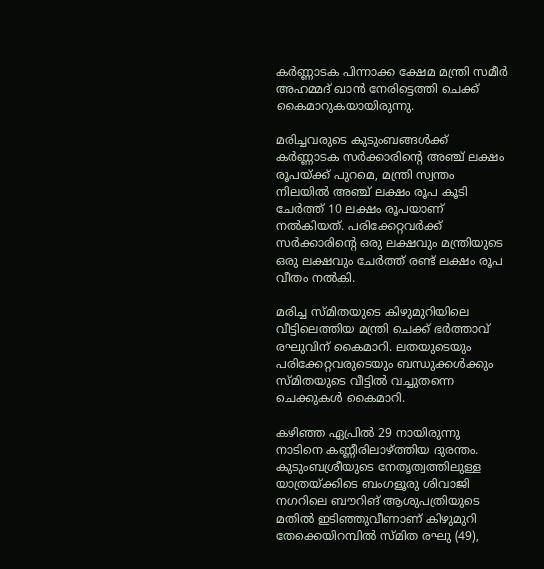കർണ്ണാടക പിന്നാക്ക ക്ഷേമ മന്ത്രി സമീർ അഹമ്മദ് ഖാൻ നേരിട്ടെത്തി ചെക്ക് കൈമാറുകയായിരുന്നു.

മരിച്ചവരുടെ കുടുംബങ്ങൾക്ക് കർണ്ണാടക സർക്കാരിന്റെ അഞ്ച് ലക്ഷം രൂപയ്ക്ക് പുറമെ, മന്ത്രി സ്വന്തം നിലയിൽ അഞ്ച് ലക്ഷം രൂപ കൂടി ചേർത്ത് 10 ലക്ഷം രൂപയാണ് നൽകിയത്. പരിക്കേറ്റവർക്ക് സർക്കാരിന്റെ ഒരു ലക്ഷവും മന്ത്രിയുടെ ഒരു ലക്ഷവും ചേർത്ത് രണ്ട് ലക്ഷം രൂപ വീതം നൽകി.

മരിച്ച സ്മിതയുടെ കിഴുമുറിയിലെ വീട്ടിലെത്തിയ മന്ത്രി ചെക്ക് ഭർത്താവ് രഘുവിന് കൈമാറി. ലതയുടെയും പരിക്കേറ്റവരുടെയും ബന്ധുക്കൾക്കും സ്മിതയുടെ വീട്ടിൽ വച്ചുതന്നെ ചെക്കുകൾ കൈമാറി.

കഴിഞ്ഞ ഏപ്രിൽ 29 നായിരുന്നു നാടിനെ കണ്ണീരിലാഴ്‌ത്തിയ ദുരന്തം. കുടുംബശ്രീയുടെ നേതൃത്വത്തിലുള്ള യാത്രയ്‌ക്കിടെ ബംഗളൂരു ശിവാജി നഗറിലെ ബൗറിങ് ആശുപത്രിയുടെ മതിൽ ഇടിഞ്ഞുവീണാണ് കിഴുമുറി തേക്കെയിറമ്പിൽ സ്‌മിത രഘു (49),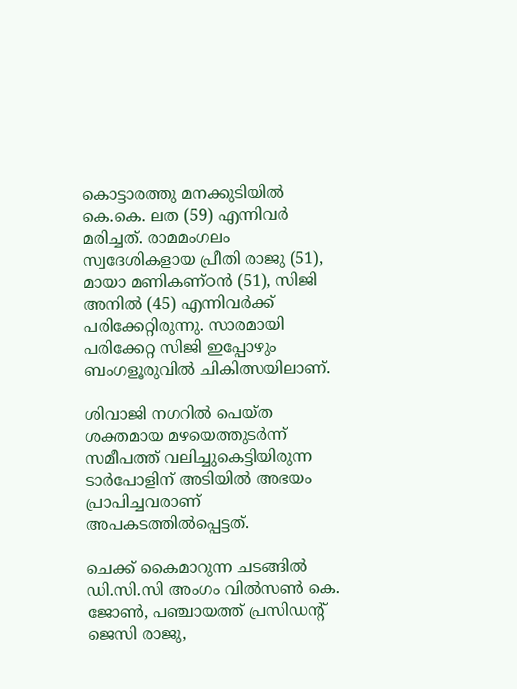കൊട്ടാരത്തു മനക്കുടിയിൽ കെ.കെ. ലത (59) എന്നിവർ മരിച്ചത്. രാമമംഗലം സ്വദേശികളായ പ്രീതി രാജു (51), മായാ മണികണ്ഠൻ (51), സിജി അനിൽ (45) എന്നിവർക്ക് പരിക്കേറ്റിരുന്നു. സാരമായി പരിക്കേറ്റ സിജി ഇപ്പോഴും ബംഗളൂരുവിൽ ചികിത്സയിലാണ്.

ശിവാജി നഗറിൽ പെയ്ത ശക്തമായ മഴയെത്തുടർന്ന് സമീപത്ത് വലിച്ചുകെട്ടിയിരുന്ന ടാർപോളിന് അടിയിൽ അഭയം പ്രാപിച്ചവരാണ് അപകടത്തിൽപ്പെട്ടത്.

ചെക്ക് കൈമാറുന്ന ചടങ്ങിൽ ഡി.സി.സി അംഗം വിൽസൺ കെ. ജോൺ, പഞ്ചായത്ത് പ്രസിഡന്റ് ജെസി രാജു,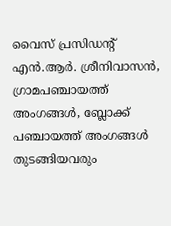വൈസ് പ്രസിഡന്റ് എൻ.ആർ. ശ്രീനിവാസൻ, ഗ്രാമപഞ്ചായത്ത് അംഗങ്ങൾ, ബ്ലോക്ക്‌ പഞ്ചായത്ത്‌ അംഗങ്ങൾ തുടങ്ങിയവരും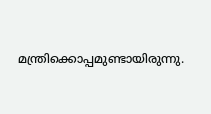മന്ത്രിക്കൊപ്പമുണ്ടായിരുന്നു.